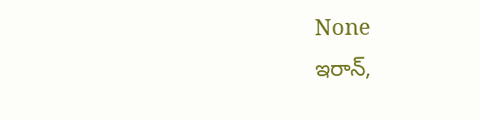None
ఇరాన్,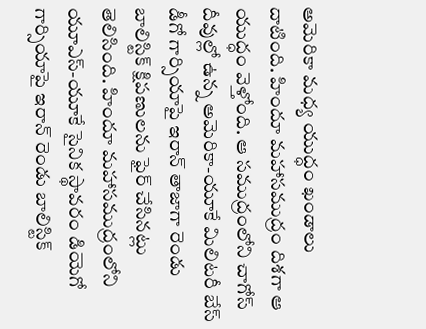అమెరికా మధ్య యుద్ధం ఖండాలు దాటింది. హిందూ మహాసముద్రం దిశగా ఆ యుద్ధం వెళ్తోంది. ఆ సముద్రంలోని చాగోస్ దీవుల్లో ఉన్న అమెరికా-యూకే మిలిటరీ బేస్ డీగో గార్సియాపై ఇరాన్ తాజాగా రెండు బాలిస్టిక్ క్షిపణులను ఫైర్ చేసినట్లు తెలిసింది. హిందూ మహాసముద్రంలోని యూఎస్-యూకే సైనిక స్థావరం డియెగో గార్సియాపై ఇరాన్ రెండు బాలిస్టిక్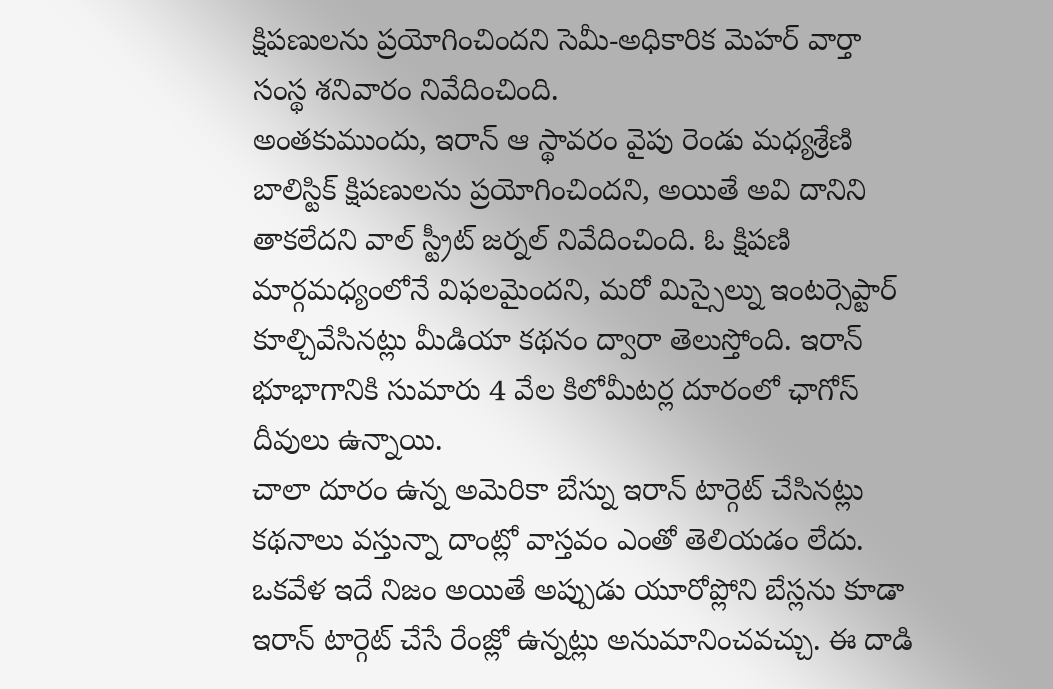క్షిపణులను ప్రయోగించిందని సెమీ-అధికారిక మెహర్ వార్తా సంస్థ శనివారం నివేదించింది.
అంతకుముందు, ఇరాన్ ఆ స్థావరం వైపు రెండు మధ్యశ్రేణి బాలిస్టిక్ క్షిపణులను ప్రయోగించిందని, అయితే అవి దానిని తాకలేదని వాల్ స్ట్రీట్ జర్నల్ నివేదించింది. ఓ క్షిపణి మార్గమధ్యంలోనే విఫలమైందని, మరో మిస్సైల్ను ఇంటర్సెప్టార్ కూల్చివేసినట్లు మీడియా కథనం ద్వారా తెలుస్తోంది. ఇరాన్ భూభాగానికి సుమారు 4 వేల కిలోమీటర్ల దూరంలో ఛాగోస్ దీవులు ఉన్నాయి.
చాలా దూరం ఉన్న అమెరికా బేస్ను ఇరాన్ టార్గెట్ చేసినట్లు కథనాలు వస్తున్నా దాంట్లో వాస్తవం ఎంతో తెలియడం లేదు. ఒకవేళ ఇదే నిజం అయితే అప్పుడు యూరోప్లోని బేస్లను కూడా ఇరాన్ టార్గెట్ చేసే రేంజ్లో ఉన్నట్లు అనుమానించవచ్చు. ఈ దాడి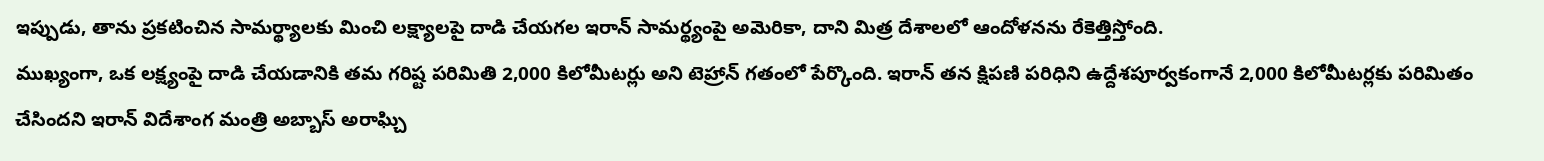ఇప్పుడు, తాను ప్రకటించిన సామర్థ్యాలకు మించి లక్ష్యాలపై దాడి చేయగల ఇరాన్ సామర్థ్యంపై అమెరికా, దాని మిత్ర దేశాలలో ఆందోళనను రేకెత్తిస్తోంది.
ముఖ్యంగా, ఒక లక్ష్యంపై దాడి చేయడానికి తమ గరిష్ట పరిమితి 2,000 కిలోమీటర్లు అని టెహ్రాన్ గతంలో పేర్కొంది. ఇరాన్ తన క్షిపణి పరిధిని ఉద్దేశపూర్వకంగానే 2,000 కిలోమీటర్లకు పరిమితం చేసిందని ఇరాన్ విదేశాంగ మంత్రి అబ్బాస్ అరాఘ్చి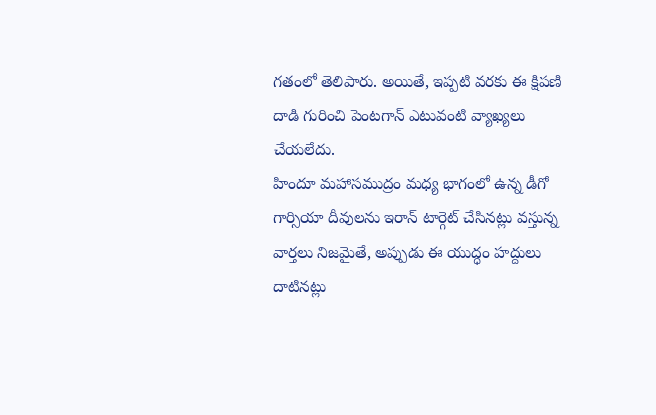గతంలో తెలిపారు. అయితే, ఇప్పటి వరకు ఈ క్షిపణి దాడి గురించి పెంటగాన్ ఎటువంటి వ్యాఖ్యలు చేయలేదు.
హిందూ మహాసముద్రం మధ్య భాగంలో ఉన్న డీగో గార్సియా దీవులను ఇరాన్ టార్గెట్ చేసినట్లు వస్తున్న వార్తలు నిజమైతే, అప్పుడు ఈ యుద్ధం హద్దులు దాటినట్లు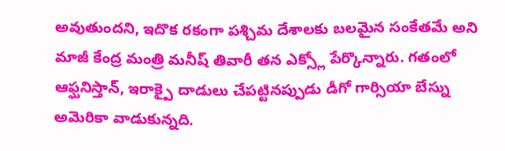అవుతుందని, ఇదొక రకంగా పశ్చిమ దేశాలకు బలమైన సంకేతమే అని మాజీ కేంద్ర మంత్రి మనీష్ తివారీ తన ఎక్స్లో పేర్కొన్నారు. గతంలో ఆఫ్ఘనిస్తాన్, ఇరాక్పై దాడులు చేపట్టినప్పుడు డీగో గార్సియా బేస్ను అమెరికా వాడుకున్నది.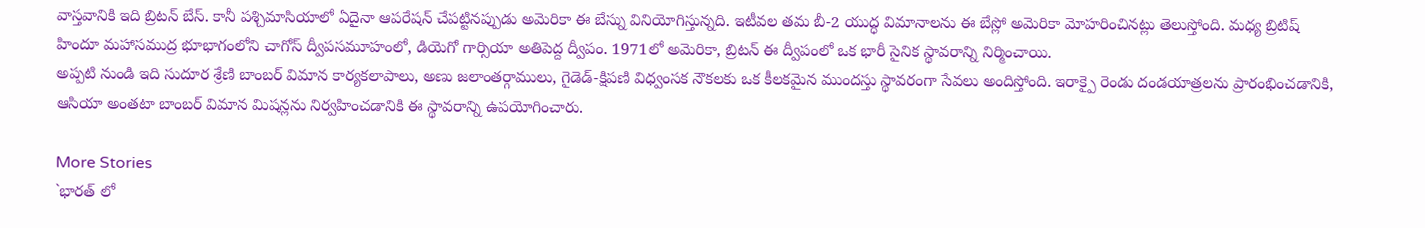వాస్తవానికి ఇది బ్రిటన్ బేస్. కానీ పశ్చిమాసియాలో ఏదైనా ఆపరేషన్ చేపట్టినప్పుడు అమెరికా ఈ బేస్ను వినియోగిస్తున్నది. ఇటీవల తమ బీ-2 యుద్ధ విమానాలను ఈ బేస్లో అమెరికా మోహరించినట్లు తెలుస్తోంది. మధ్య బ్రిటిష్ హిందూ మహాసముద్ర భూభాగంలోని చాగోస్ ద్వీపసమూహంలో, డియెగో గార్సియా అతిపెద్ద ద్వీపం. 1971లో అమెరికా, బ్రిటన్ ఈ ద్వీపంలో ఒక భారీ సైనిక స్థావరాన్ని నిర్మించాయి.
అప్పటి నుండి ఇది సుదూర శ్రేణి బాంబర్ విమాన కార్యకలాపాలు, అణు జలాంతర్గాములు, గైడెడ్-క్షిపణి విధ్వంసక నౌకలకు ఒక కీలకమైన ముందస్తు స్థావరంగా సేవలు అందిస్తోంది. ఇరాక్పై రెండు దండయాత్రలను ప్రారంభించడానికి, ఆసియా అంతటా బాంబర్ విమాన మిషన్లను నిర్వహించడానికి ఈ స్థావరాన్ని ఉపయోగించారు.

More Stories
`భారత్ లో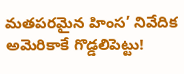మతపరమైన హింస’ నివేదిక అమెరికాకే గొడ్డలిపెట్టు!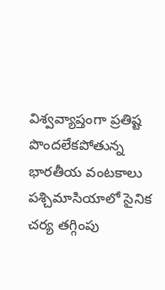విశ్వవ్యాప్తంగా ప్రతిష్ట పొందలేకపోతున్న భారతీయ వంటకాలు
పశ్చిమాసియాలో సైనిక చర్య తగ్గింపు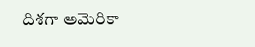దిశగా అమెరికా